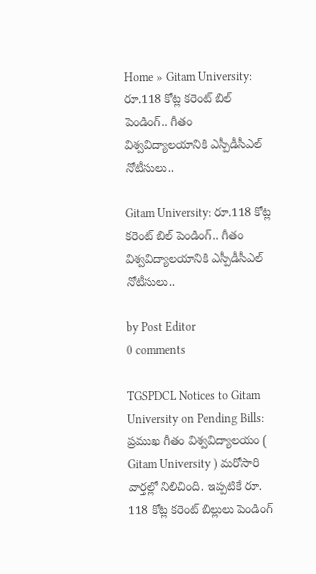Home » Gitam University: రూ.118 కోట్ల కరెంట్ బిల్ పెండింగ్.. గీతం విశ్వవిద్యాలయానికి ఎస్పీడీసీఎల్ నోటీసులు..

Gitam University: రూ.118 కోట్ల కరెంట్ బిల్ పెండింగ్.. గీతం విశ్వవిద్యాలయానికి ఎస్పీడీసీఎల్ నోటీసులు..

by Post Editor
0 comments

TGSPDCL Notices to Gitam University on Pending Bills: ప్రముఖ గీతం విశ్వవిద్యాలయం ( Gitam University ) మరోసారి వార్తల్లో నిలిచింది. ఇప్పటికే రూ. 118 కోట్ల కరెంట్ బిల్లులు పెండింగ్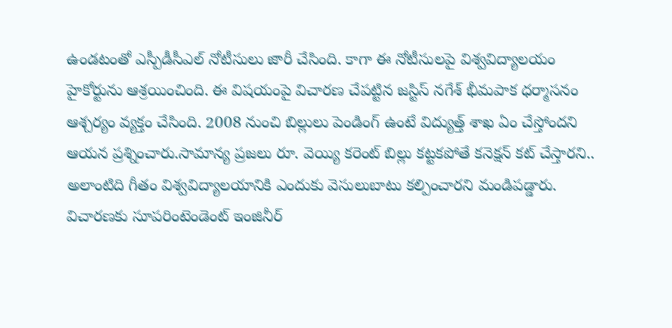ఉండటంతో ఎస్పీడీసీఎల్ నోటీసులు జారీ చేసింది. కాగా ఈ నోటీసులపై విశ్వవిద్యాలయం హైకోర్టును ఆశ్రయించింది. ఈ విషయంపై విచారణ చేపట్టిన జస్టిస్ నగేశ్ భీమపాక ధర్మాసనం ఆశ్చర్యం వ్యక్తం చేసింది. 2008 నుంచి బిల్లులు పెండింగ్ ఉంటే విద్యుత్త్ శాఖ ఏం చేస్తోందని ఆయన ప్రశ్నించారు.సామాన్య ప్రజలు రూ. వెయ్యి కరెంట్ బిల్లు కట్టకపోతే కనెక్షన్ కట్ చేస్తారని.. అలాంటిది గీతం విశ్వవిద్యాలయానికి ఎందుకు వెసులుబాటు కల్పించారని మండిపడ్డారు. విచారణకు సూపరింటెండెంట్ ఇంజినీర్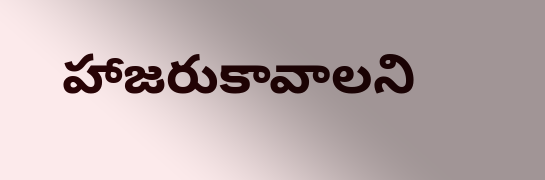హాజరుకావాలని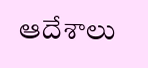ఆదేశాలు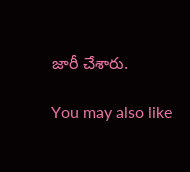జారీ చేశారు.

You may also like